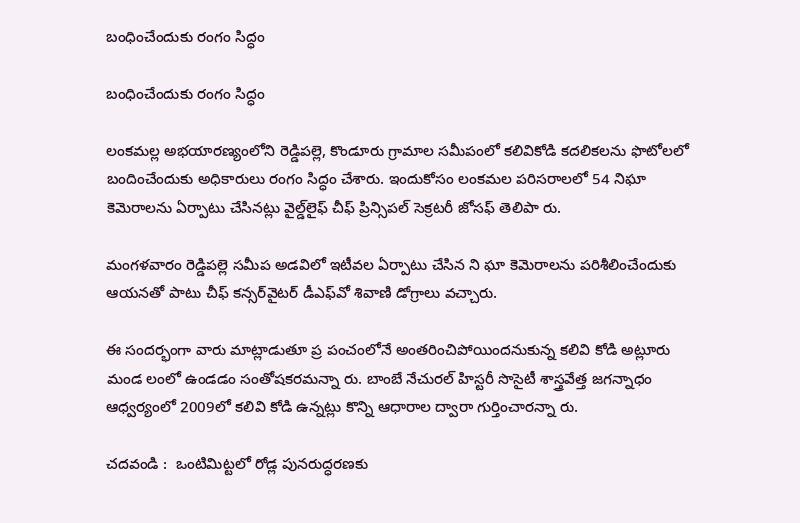బంధించేందుకు రంగం సిద్ధం

బంధించేందుకు రంగం సిద్ధం

లంకమల్ల అభయారణ్యంలోని రెడ్డిపల్లె, కొండూరు గ్రామాల సమీపంలో కలివికోడి కదలికలను ఫొటోలలో బందించేందుకు అధికారులు రంగం సిద్ధం చేశారు. ఇందుకోసం లంకమల పరిసరాలలో 54 నిఘా కెమెరాలను ఏర్పాటు చేసినట్లు వైల్డ్‌లైఫ్ చీఫ్ ప్రిన్సిపల్ సెక్రటరీ జోసఫ్ తెలిపా రు.

మంగళవారం రెడ్డిపల్లె సమీప అడవిలో ఇటీవల ఏర్పాటు చేసిన ని ఘా కెమెరాలను పరిశీలించేందుకు ఆయనతో పాటు చీఫ్ కన్సర్‌వైటర్ డీఎఫ్‌వో శివాణి డోగ్రాలు వచ్చారు.

ఈ సందర్భంగా వారు మాట్లాడుతూ ప్ర పంచంలోనే అంతరించిపోయిందనుకున్న కలివి కోడి అట్లూరు మండ లంలో ఉండడం సంతోషకరమన్నా రు. బాంబే నేచురల్ హిస్టరీ సొసైటీ శాస్త్రవేత్త జగన్నాధం ఆధ్వర్యంలో 2009లో కలివి కోడి ఉన్నట్లు కొన్ని ఆధారాల ద్వారా గుర్తించారన్నా రు.

చదవండి :  ఒంటిమిట్టలో రోడ్ల పునరుద్ధరణకు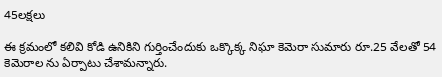45లక్షలు

ఈ క్రమంలో కలివి కోడి ఉనికిని గుర్తించేందుకు ఒక్కొక్క నిఘా కెమెరా సుమారు రూ.25 వేలతో 54 కెమెరాల ను ఏర్పాటు చేశామన్నారు.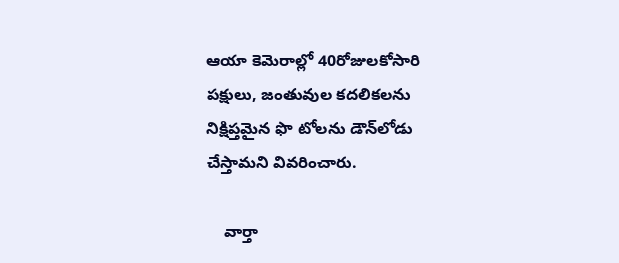ఆయా కెమెరాల్లో 40రోజులకోసారి పక్షులు, జంతువుల కదలికలను నిక్షిప్తమైన ఫొ టోలను డౌన్‌లోడు చేస్తామని వివరించారు.

    వార్తా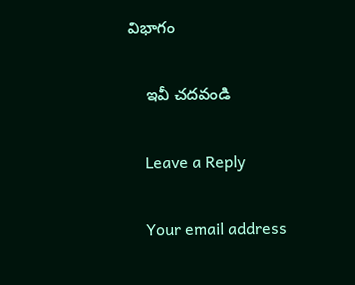విభాగం

    ఇవీ చదవండి

    Leave a Reply

    Your email address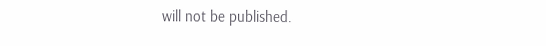will not be published.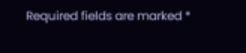Required fields are marked *